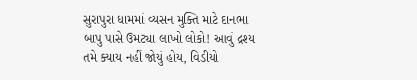સુરાપુરા ધામમાં વ્યસન મુક્તિ માટે દાનભા બાપુ પાસે ઉમટ્યા લાખો લોકો! આવું દ્રશ્ય તમે ક્યાય નહીં જોયું હોય, વિડીયો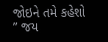જોઇને તમે કહેશો ” જય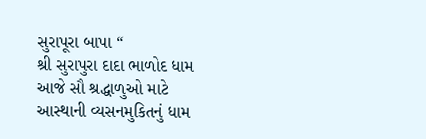સુરાપૂરા બાપા “
શ્રી સુરાપુરા દાદા ભાળોદ ધામ આજે સૌ શ્રદ્ધાળુઓ માટે આસ્થાની વ્યસનમુકિતનું ધામ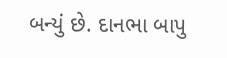બન્યું છે. દાનભા બાપુ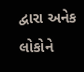દ્વારા અનેક લોકોને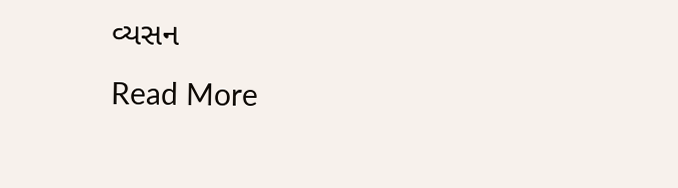વ્યસન
Read More